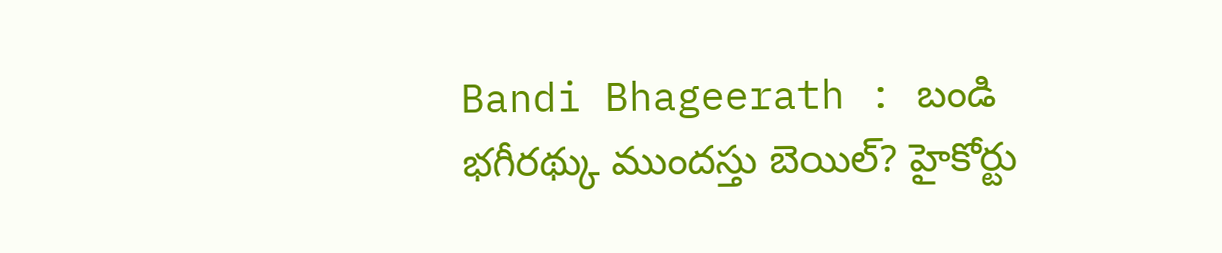Bandi Bhageerath : బండి భగీరథ్కు ముందస్తు బెయిల్? హైకోర్టు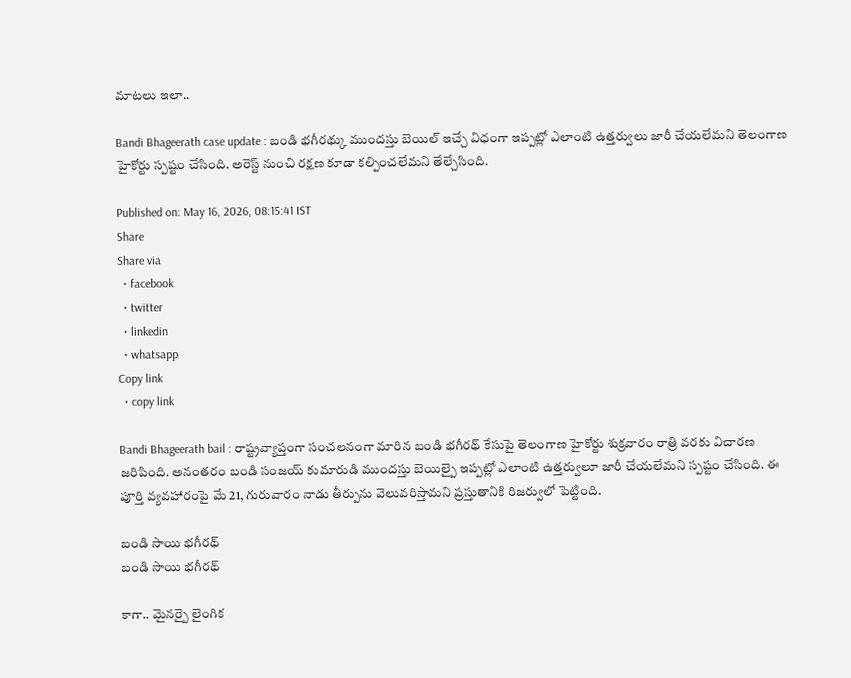మాటలు ఇలా..

Bandi Bhageerath case update : బండి భగీరథ్కు ముందస్తు బెయిల్ ఇచ్చే విధంగా ఇప్పట్లో ఎలాంటి ఉత్తర్వులు జారీ చేయలేమని తెలంగాణ హైకోర్టు స్పష్టం చేసింది. అరెస్ట్ నుంచి రక్షణ కూడా కల్పించలేమని తేల్చేసింది.

Published on: May 16, 2026, 08:15:41 IST
Share
Share via
  • facebook
  • twitter
  • linkedin
  • whatsapp
Copy link
  • copy link

Bandi Bhageerath bail : రాష్ట్రవ్యాప్తంగా సంచలనంగా మారిన బండి భగీరథ్ కేసుపై తెలంగాణ హైకోర్టు శుక్రవారం రాత్రి వరకు విచారణ జరిపింది. అనంతరం బండి సంజయ్ కుమారుడి ముందస్తు బెయిల్పై ఇప్పట్లో ఎలాంటి ఉత్తర్వులూ జారీ చేయలేమని స్పష్టం చేసింది. ఈ పూర్తి వ్యవహారంపై మే 21, గురువారం నాడు తీర్పును వెలువరిస్తామని ప్రస్తుతానికి రిజర్వులో పెట్టింది.

బండి సాయి భగీరథ్
బండి సాయి భగీరథ్

కాగా.. మైనర్పై లైంగిక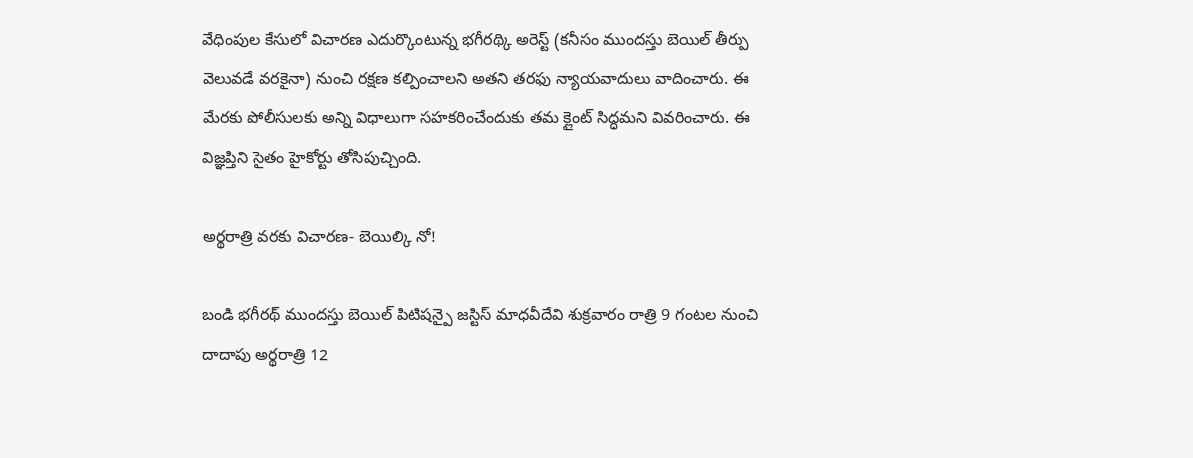వేధింపుల కేసులో విచారణ ఎదుర్కొంటున్న భగీరథ్కి అరెస్ట్ (కనీసం ముందస్తు బెయిల్ తీర్పు వెలువడే వరకైనా) నుంచి రక్షణ కల్పించాలని అతని తరఫు న్యాయవాదులు వాదించారు. ఈ మేరకు పోలీసులకు అన్ని విధాలుగా సహకరించేందుకు తమ క్లైంట్ సిద్ధమని వివరించారు. ఈ విజ్ఞప్తిని సైతం హైకోర్టు తోసిపుచ్చింది.

అర్థరాత్రి వరకు విచారణ- బెయిల్కి నో!

బండి భగీరథ్ ముందస్తు బెయిల్ పిటిషన్పై జస్టిస్ మాధవీదేవి శుక్రవారం రాత్రి 9 గంటల నుంచి దాదాపు అర్థరాత్రి 12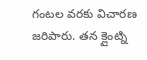గంటల వరకు విచారణ జరిపారు. తన క్లైంట్ని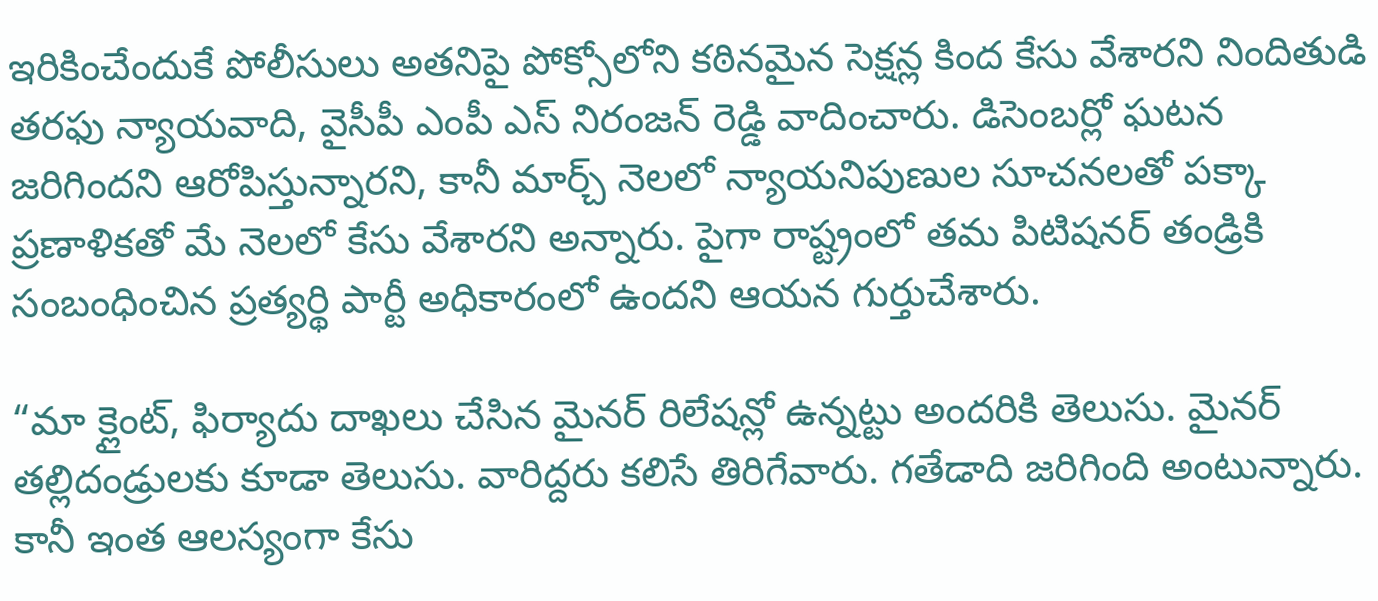ఇరికించేందుకే పోలీసులు అతనిపై పోక్సోలోని కఠినమైన సెక్షన్ల కింద కేసు వేశారని నిందితుడి తరఫు న్యాయవాది, వైసీపీ ఎంపీ ఎస్ నిరంజన్ రెడ్డి వాదించారు. డిసెంబర్లో ఘటన జరిగిందని ఆరోపిస్తున్నారని, కానీ మార్చ్ నెలలో న్యాయనిపుణుల సూచనలతో పక్కా ప్రణాళికతో మే నెలలో కేసు వేశారని అన్నారు. పైగా రాష్ట్రంలో తమ పిటిషనర్ తండ్రికి సంబంధించిన ప్రత్యర్థి పార్టీ అధికారంలో ఉందని ఆయన గుర్తుచేశారు.

“మా క్లైంట్, ఫిర్యాదు దాఖలు చేసిన మైనర్ రిలేషన్లో ఉన్నట్టు అందరికి తెలుసు. మైనర్ తల్లిదండ్రులకు కూడా తెలుసు. వారిద్దరు కలిసే తిరిగేవారు. గతేడాది జరిగింది అంటున్నారు. కానీ ఇంత ఆలస్యంగా కేసు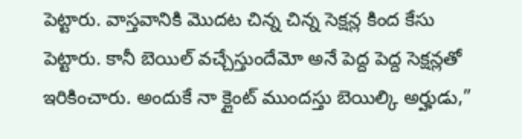పెట్టారు. వాస్తవానికి మొదట చిన్న చిన్న సెక్షన్ల కింద కేసు పెట్టారు. కానీ బెయిల్ వచ్చేస్తుందేమో అనే పెద్ద పెద్ద సెక్షన్లతో ఇరికించారు. అందుకే నా క్లైంట్ ముందస్తు బెయిల్కి అర్హుడు,”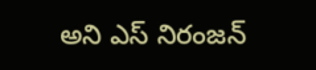అని ఎస్ నిరంజన్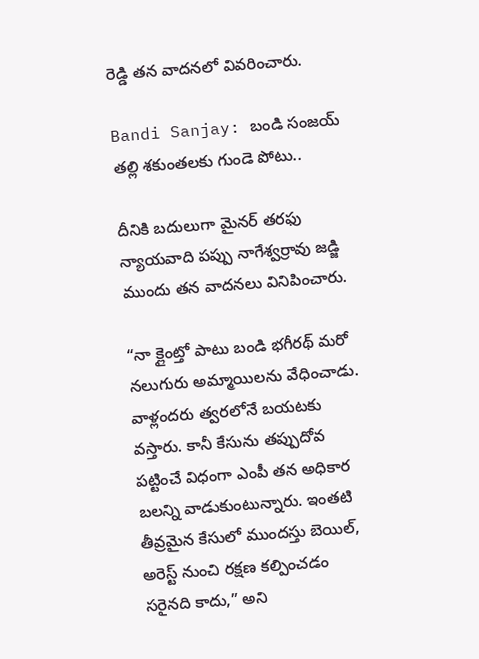రెడ్డి తన వాదనలో వివరించారు.

Bandi Sanjay: బండి సంజయ్ తల్లి శకుంతలకు గుండె పోటు..

దీనికి బదులుగా మైనర్ తరఫు న్యాయవాది పప్పు నాగేశ్వర్రావు జడ్జి ముందు తన వాదనలు వినిపించారు.

“నా క్లైంట్తో పాటు బండి భగీరథ్ మరో నలుగురు అమ్మాయిలను వేధించాడు. వాళ్లందరు త్వరలోనే బయటకు వస్తారు. కానీ కేసును తప్పుదోవ పట్టించే విధంగా ఎంపీ తన అధికార బలన్ని వాడుకుంటున్నారు. ఇంతటి తీవ్రమైన కేసులో ముందస్తు బెయిల్, అరెస్ట్ నుంచి రక్షణ కల్పించడం సరైనది కాదు,” అని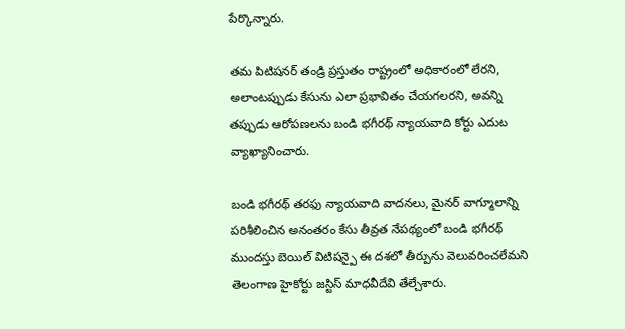పేర్కొన్నారు.

తమ పిటిషనర్ తండ్రి ప్రస్తుతం రాష్ట్రంలో అధికారంలో లేరని, అలాంటప్పుడు కేసును ఎలా ప్రభావితం చేయగలరని, అవన్ని తప్పుడు ఆరోపణలను బండి భగీరథ్ న్యాయవాది కోర్టు ఎదుట వ్యాఖ్యానించారు.

బండి భగీరథ్ తరఫు న్యాయవాది వాదనలు, మైనర్ వాగ్మూలాన్ని పరిశీలించిన అనంతరం కేసు తీవ్రత నేపథ్యంలో బండి భగీరథ్ ముందస్తు బెయిల్ విటిషన్పై ఈ దశలో తీర్పును వెలువరించలేమని తెలంగాణ హైకోర్టు జస్టిస్ మాధవీదేవి తేల్చేశారు.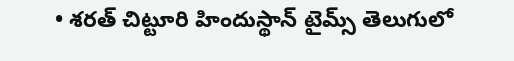• శరత్ చిట్టూరి హిందుస్థాన్ టైమ్స్ తెలుగులో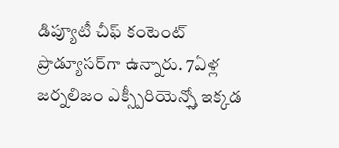డిప్యూటీ చీఫ్ కంటెంట్ ప్రొడ్యూసర్‌గా ఉన్నారు. 7ఏళ్ల జర్నలిజం ఎక్స్పీరియెన్స్తో ఇక్కడ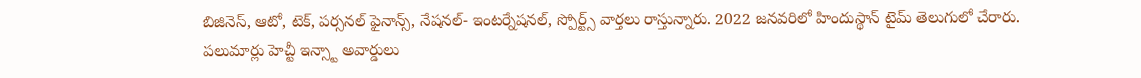బిజినెస్, ఆటో, టెక్, పర్సనల్ ఫైనాన్స్, నేషనల్- ఇంటర్నేషనల్, స్పోర్ట్స్ వార్తలు రాస్తున్నారు. 2022 జనవరిలో హిందుస్థాన్ టైమ్ తెలుగులో చేరారు. పలుమార్లు హెచ్టీ ఇన్స్టా అవార్డులు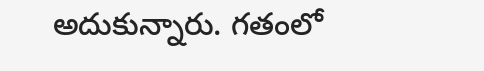అదుకున్నారు. గతంలో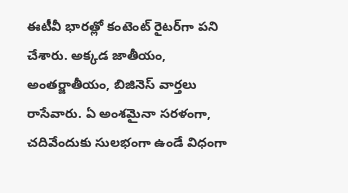ఈటీవీ భారత్లో కంటెంట్ రైటర్‌గా పని చేశారు. అక్కడ జాతీయం, అంతర్జాతీయం, బిజినెస్ వార్తలు రాసేవారు. ఏ అంశమైనా సరళంగా, చదివేందుకు సులభంగా ఉండే విధంగా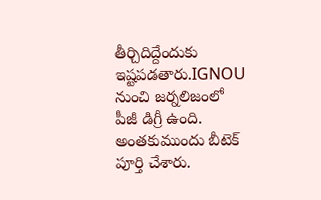తీర్చిదిద్దేందుకు ఇష్టపడతారు.IGNOU నుంచి జర్నలిజంలో పీజీ డిగ్రీ ఉంది. అంతకుముందు బీటెక్ పూర్తి చేశారు.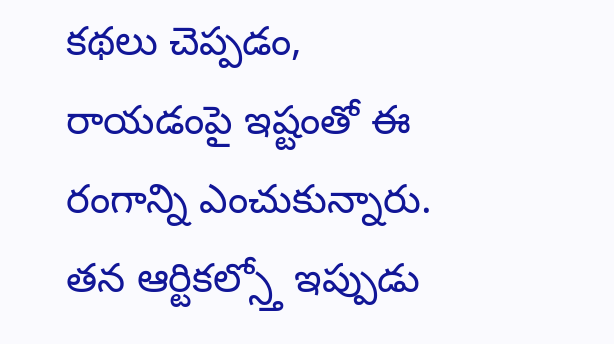కథలు చెప్పడం, రాయడంపై ఇష్టంతో ఈ రంగాన్ని ఎంచుకున్నారు. తన ఆర్టికల్స్తో ఇప్పుడు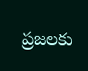ప్రజలకు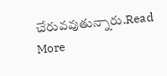చేరువవుతున్నారు.Read More